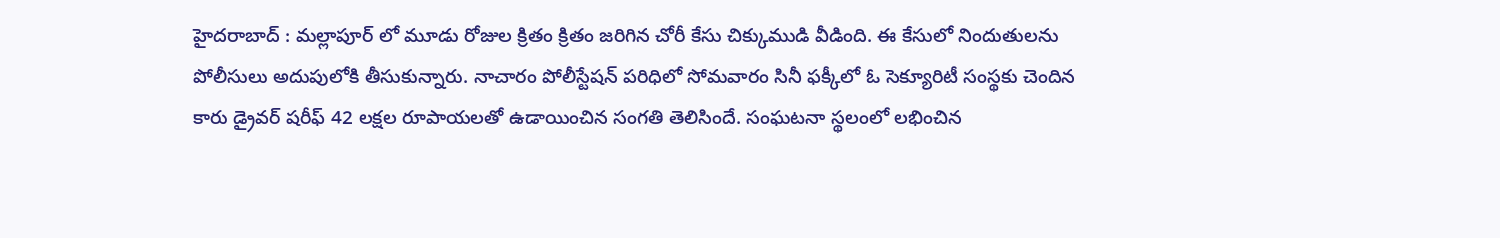హైదరాబాద్ : మల్లాపూర్ లో మూడు రోజుల క్రితం క్రితం జరిగిన చోరీ కేసు చిక్కుముడి వీడింది. ఈ కేసులో నిందుతులను పోలీసులు అదుపులోకి తీసుకున్నారు. నాచారం పోలీస్టేషన్ పరిధిలో సోమవారం సినీ ఫక్కీలో ఓ సెక్యూరిటీ సంస్థకు చెందిన కారు డ్రైవర్ షరీఫ్ 42 లక్షల రూపాయలతో ఉడాయించిన సంగతి తెలిసిందే. సంఘటనా స్థలంలో లభించిన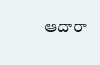ఆదారా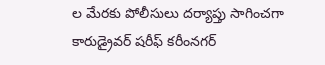ల మేరకు పోలీసులు దర్యాప్తు సాగించగా కారుడ్రైవర్ షరీఫ్ కరీంనగర్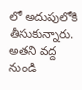లో అదుపులోకి తీసుకున్నారు. అతని వద్ద నుండి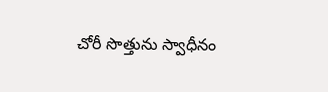చోరీ సొత్తును స్వాధీనం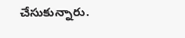చేసుకున్నారు.